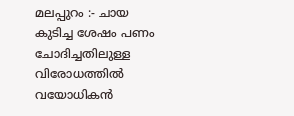മലപ്പുറം :- ചായ കുടിച്ച ശേഷം പണം ചോദിച്ചതിലുള്ള വിരോധത്തിൽ വയോധികൻ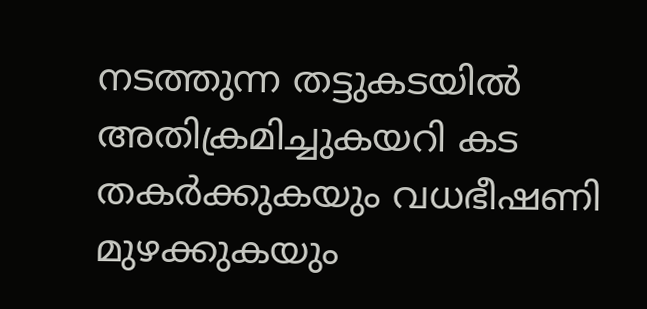നടത്തുന്ന തട്ടുകടയിൽ അതിക്രമിച്ചുകയറി കട തകർക്കുകയും വധഭീഷണി മുഴക്കുകയും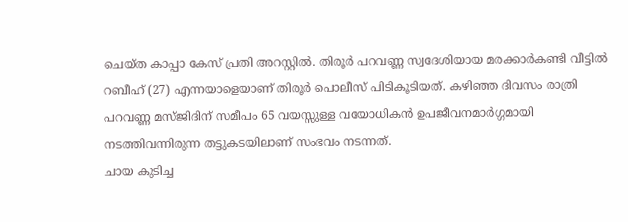ചെയ്ത കാപ്പാ കേസ് പ്രതി അറസ്റ്റിൽ. തിരൂർ പറവണ്ണ സ്വദേശിയായ മരക്കാർകണ്ടി വീട്ടിൽ റബീഹ് (27) എന്നയാളെയാണ് തിരൂർ പൊലീസ് പിടികൂടിയത്. കഴിഞ്ഞ ദിവസം രാത്രി പറവണ്ണ മസ്ജിദിന് സമീപം 65 വയസ്സുള്ള വയോധികൻ ഉപജീവനമാർഗ്ഗമായി നടത്തിവന്നിരുന്ന തട്ടുകടയിലാണ് സംഭവം നടന്നത്.
ചായ കുടിച്ച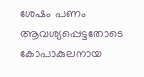ശേഷം പണം ആവശ്യപ്പെട്ടതോടെ കോപാകുലനായ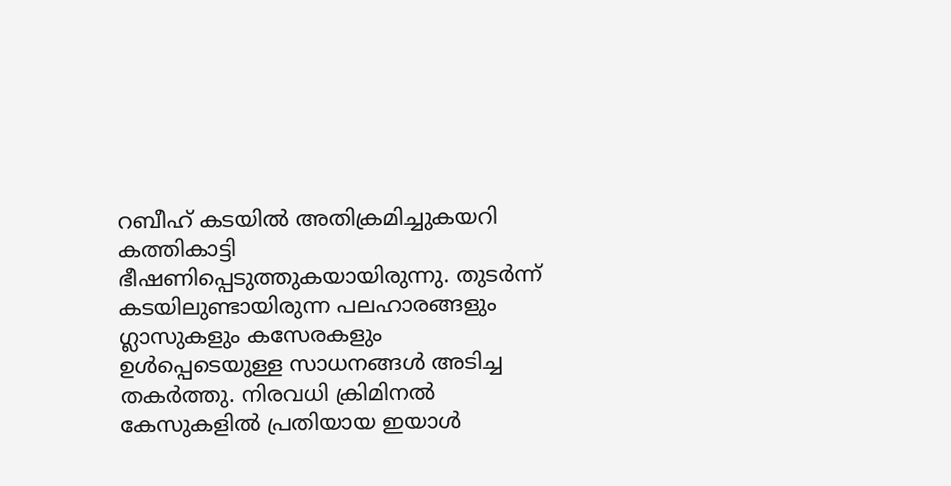റബീഹ് കടയിൽ അതിക്രമിച്ചുകയറി കത്തികാട്ടി ഭീഷണിപ്പെടുത്തുകയായിരുന്നു. തുടർന്ന് കടയിലുണ്ടായിരുന്ന പലഹാരങ്ങളും ഗ്ലാസുകളും കസേരകളും ഉൾപ്പെടെയുള്ള സാധനങ്ങൾ അടിച്ച തകർത്തു. നിരവധി ക്രിമിനൽ കേസുകളിൽ പ്രതിയായ ഇയാൾ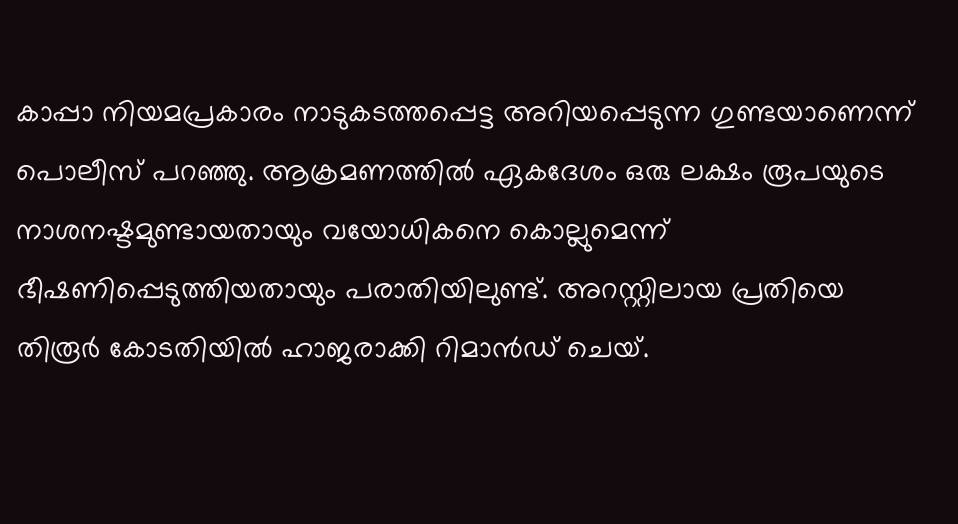കാപ്പാ നിയമപ്രകാരം നാടുകടത്തപ്പെട്ട അറിയപ്പെടുന്ന ഗുണ്ടയാണെന്ന് പൊലീസ് പറഞ്ഞു. ആക്രമണത്തിൽ ഏകദേശം ഒരു ലക്ഷം രൂപയുടെ നാശനഷ്ടമുണ്ടായതായും വയോധികനെ കൊല്ലുമെന്ന് ഭീഷണിപ്പെടുത്തിയതായും പരാതിയിലുണ്ട്. അറസ്റ്റിലായ പ്രതിയെ തിരൂർ കോടതിയിൽ ഹാജരാക്കി റിമാൻഡ് ചെയ്.